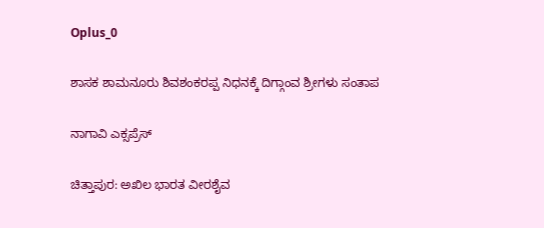Oplus_0

ಶಾಸಕ ಶಾಮನೂರು ಶಿವಶಂಕರಪ್ಪ ನಿಧನಕ್ಕೆ ದಿಗ್ಗಾಂವ ಶ್ರೀಗಳು ಸಂತಾಪ

ನಾಗಾವಿ ಎಕ್ಸಪ್ರೆಸ್

ಚಿತ್ತಾಪುರ: ಅಖಿಲ ಭಾರತ ವೀರಶೈವ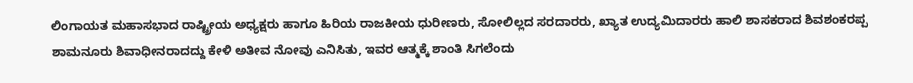ಲಿಂಗಾಯತ ಮಹಾಸಭಾದ ರಾಷ್ಟ್ರೀಯ ಅಧ್ಯಕ್ಷರು ಹಾಗೂ ಹಿರಿಯ ರಾಜಕೀಯ ಧುರೀಣರು, ಸೋಲಿಲ್ಲದ ಸರದಾರರು, ಖ್ಯಾತ ಉದ್ಯಮಿದಾರರು ಹಾಲಿ ಶಾಸಕರಾದ ಶಿವಶಂಕರಪ್ಪ ಶಾಮನೂರು ಶಿವಾಧೀನರಾದದ್ದು ಕೇಳಿ ಅತೀವ ನೋವು ಎನಿಸಿತು, ಇವರ ಆತ್ಮಕ್ಕೆ ಶಾಂತಿ ಸಿಗಲೆಂದು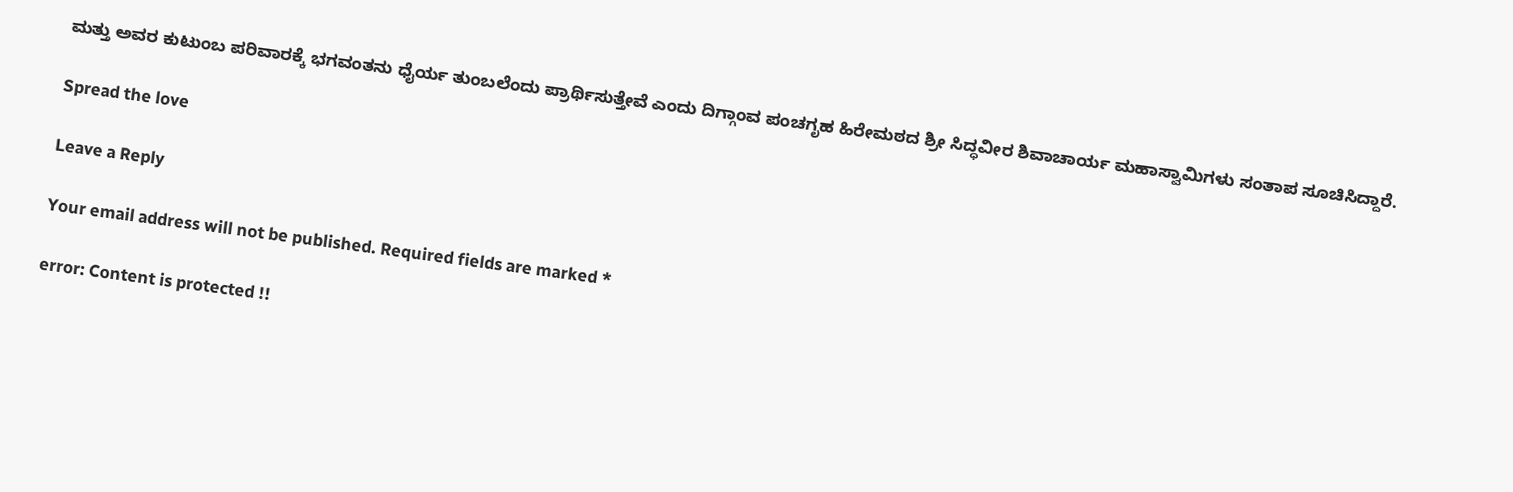ಮತ್ತು ಅವರ ಕುಟುಂಬ ಪರಿವಾರಕ್ಕೆ ಭಗವಂತನು ಧೈರ್ಯ ತುಂಬಲೆಂದು ಪ್ರಾರ್ಥಿಸುತ್ತೇವೆ ಎಂದು ದಿಗ್ಗಾಂವ ಪಂಚಗೃಹ ಹಿರೇಮಠದ ಶ್ರೀ ಸಿದ್ಧವೀರ ಶಿವಾಚಾರ್ಯ ಮಹಾಸ್ವಾಮಿಗಳು ಸಂತಾಪ ಸೂಚಿಸಿದ್ದಾರೆ.

Spread the love

Leave a Reply

Your email address will not be published. Required fields are marked *

error: Content is protected !!